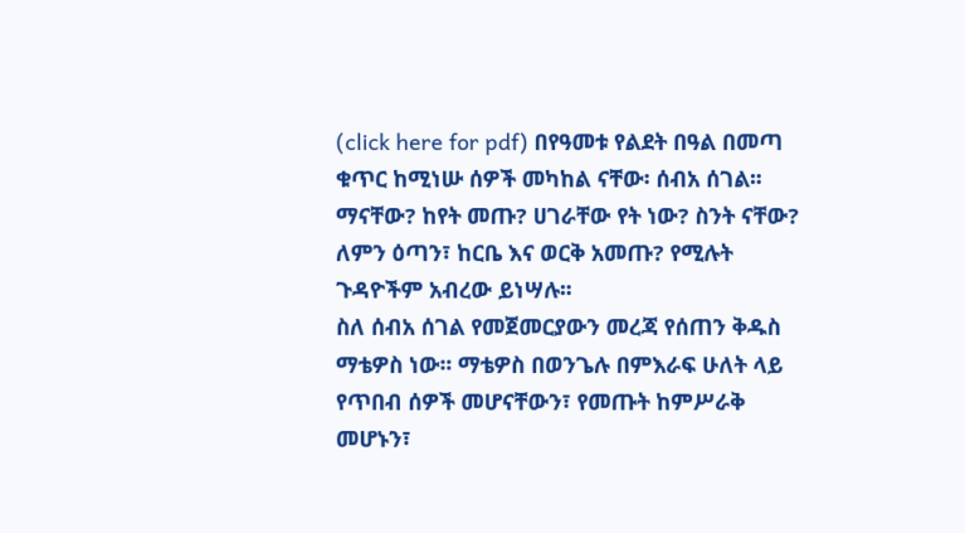(click here for pdf) በየዓመቱ የልደት በዓል በመጣ ቁጥር ከሚነሡ ሰዎች መካከል ናቸው፡ ሰብአ ሰገል፡፡ ማናቸው? ከየት መጡ? ሀገራቸው የት ነው? ስንት ናቸው? ለምን ዕጣን፣ ከርቤ እና ወርቅ አመጡ? የሚሉት ጉዳዮችም አብረው ይነሣሉ፡፡
ስለ ሰብአ ሰገል የመጀመርያውን መረጃ የሰጠን ቅዱስ ማቴዎስ ነው፡፡ ማቴዎስ በወንጌሉ በምእራፍ ሁለት ላይ የጥበብ ሰዎች መሆናቸውን፣ የመጡት ከምሥራቅ መሆኑን፣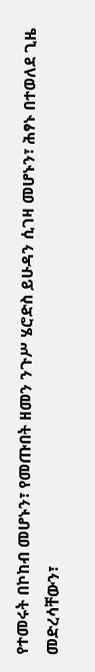የተመሩት በኮከብ መሆኑን፣ የመጡበት ዘመን ንጉሥ ሄሮድስ ይሁዳን ሲገዛ መሆኑን፣ ሕፃኑ በተወለደ ጊዜ መድረሳቸውን፣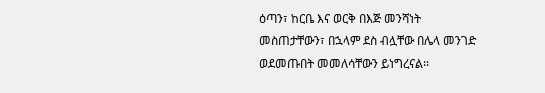ዕጣን፣ ከርቤ እና ወርቅ በእጅ መንሻነት መስጠታቸውን፣ በኋላም ደስ ብሏቸው በሌላ መንገድ ወደመጡበት መመለሳቸውን ይነግረናል፡፡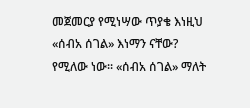መጀመርያ የሚነሣው ጥያቄ እነዚህ «ሰብአ ሰገል» እነማን ናቸው? የሚለው ነው፡፡ «ሰብአ ሰገል» ማለት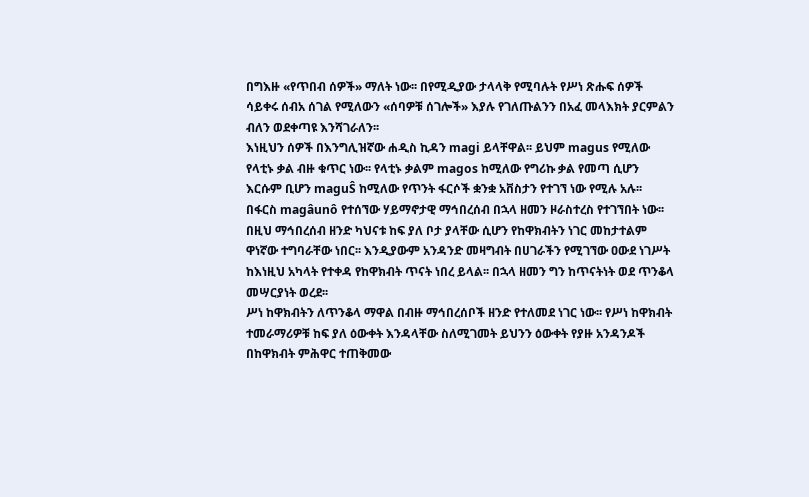በግእዙ «የጥበብ ሰዎች» ማለት ነው፡፡ በየሚዲያው ታላላቅ የሚባሉት የሥነ ጽሑፍ ሰዎች ሳይቀሩ ሰብአ ሰገል የሚለውን «ሰባዎቹ ሰገሎች» እያሉ የገለጡልንን በአፈ መላእክት ያርምልን ብለን ወደቀጣዩ እንሻገራለን፡፡
እነዚህን ሰዎች በእንግሊዝኛው ሐዲስ ኪዳን magi ይላቸዋል፡፡ ይህም magus የሚለው የላቲኑ ቃል ብዙ ቁጥር ነው፡፡ የላቲኑ ቃልም magos ከሚለው የግሪኩ ቃል የመጣ ሲሆን እርሱም ቢሆን maguŜ ከሚለው የጥንት ፋርሶች ቋንቋ አቨስታን የተገኘ ነው የሚሉ አሉ፡፡ በፋርስ magâunô የተሰኘው ሃይማኖታዊ ማኅበረሰብ በኋላ ዘመን ዞራስተረስ የተገኘበት ነው፡፡
በዚህ ማኅበረሰብ ዘንድ ካህናቱ ከፍ ያለ ቦታ ያላቸው ሲሆን የከዋክብትን ነገር መከታተልም ዋነኛው ተግባራቸው ነበር፡፡ እንዲያውም አንዳንድ መዛግብት በሀገራችን የሚገኘው ዐውደ ነገሥት ከእነዚህ አካላት የተቀዳ የከዋክብት ጥናት ነበረ ይላል፡፡ በኋላ ዘመን ግን ከጥናትነት ወደ ጥንቆላ መሣርያነት ወረደ፡፡
ሥነ ከዋክብትን ለጥንቆላ ማዋል በብዙ ማኅበረሰቦች ዘንድ የተለመደ ነገር ነው፡፡ የሥነ ከዋክብት ተመራማሪዎቹ ከፍ ያለ ዕውቀት እንዳላቸው ስለሚገመት ይህንን ዕውቀት የያዙ አንዳንዶች በከዋክብት ምሕዋር ተጠቅመው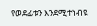የወደፊቱን እንደሚተነብዩ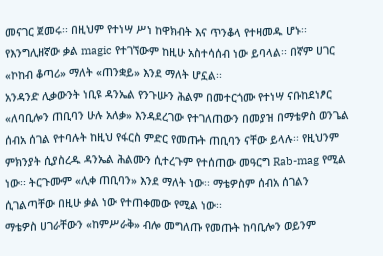መናገር ጀመሩ፡፡ በዚህም የተነሣ ሥነ ከዋክብት እና ጥንቆላ የተዛመዱ ሆኑ፡፡ የእንግሊዘኛው ቃል magic የተገኘውም ከዚሁ አስተሳሰብ ነው ይባላል፡፡ በኛም ሀገር «ኮከብ ቆጣሪ» ማለት «ጠንቋይ» እንደ ማለት ሆኗል፡፡
አንዳንድ ሊቃውንት ነቢዩ ዳንኤል የንጉሡን ሕልም በመተርጎሙ የተነሣ ናቡከደነፆር «ለባቢሎን ጠቢባን ሁሉ አለቃ» እንዳደረገው የተገለጠውን በመያዝ በማቴዎስ ወንጌል ሰብአ ሰገል የተባሉት ከዚህ የፋርስ ምድር የመጡት ጠቢባን ናቸው ይላሉ፡፡ የዚህንም ምክንያት ሲያስረዱ ዳንኤል ሕልሙን ሲተረጉም የተሰጠው መዓርግ Rab-mag የሚል ነው፡፡ ትርጉሙም «ሊቀ ጠቢባን» እንደ ማለት ነው፡፡ ማቴዎስም ሰብአ ሰገልን ሲገልጣቸው በዚሁ ቃል ነው የተጠቀመው የሚል ነው፡፡
ማቴዎስ ሀገራቸውን «ከምሥራቅ» ብሎ መግለጡ የመጡት ከባቢሎን ወይንም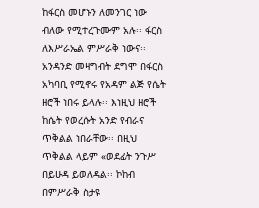ከፋርስ መሆኑን ለመንገር ነው ብለው የሚተረጉሙም አሉ፡፡ ፋርስ ለእሥራኤል ምሥራቅ ነውና፡፡
አንዳንድ መዛግብት ደግሞ በፋርስ አካባቢ የሚኖሩ የአዳም ልጅ የሴት ዘሮች ነበሩ ይላሉ፡፡ እነዚህ ዘሮች ከሴት የወረሱት አንድ የብራና ጥቅልል ነበራቸው፡፡ በዚህ ጥቅልል ላይም «ወደፊት ንጉሥ በይሁዳ ይወለዳል፡፡ ኮከብ በምሥራቅ ስታዩ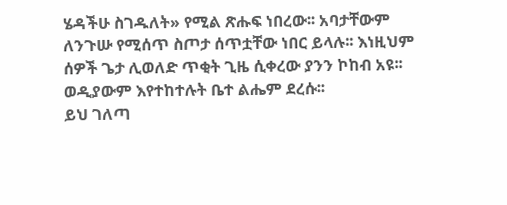ሄዳችሁ ስገዱለት» የሚል ጽሑፍ ነበረው፡፡ አባታቸውም ለንጉሡ የሚሰጥ ስጦታ ሰጥቷቸው ነበር ይላሉ፡፡ እነዚህም ሰዎች ጌታ ሊወለድ ጥቂት ጊዜ ሲቀረው ያንን ኮከብ አዩ፡፡ ወዲያውም እየተከተሉት ቤተ ልሔም ደረሱ፡፡
ይህ ገለጣ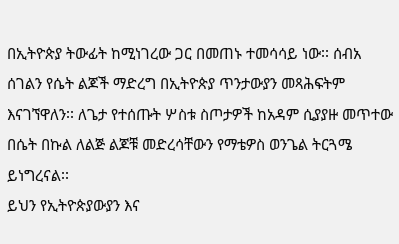በኢትዮጵያ ትውፊት ከሚነገረው ጋር በመጠኑ ተመሳሳይ ነው፡፡ ሰብአ ሰገልን የሴት ልጆች ማድረግ በኢትዮጵያ ጥንታውያን መጻሕፍትም እናገኘዋለን፡፡ ለጌታ የተሰጡት ሦስቱ ስጦታዎች ከአዳም ሲያያዙ መጥተው በሴት በኩል ለልጅ ልጆቹ መድረሳቸውን የማቴዎስ ወንጌል ትርጓሜ ይነግረናል፡፡
ይህን የኢትዮጵያውያን እና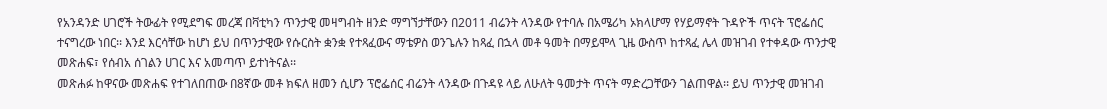የአንዳንድ ሀገሮች ትውፊት የሚደግፍ መረጃ በቫቲካን ጥንታዊ መዛግብት ዘንድ ማግኘታቸውን በ2011 ብሬንት ላንዳው የተባሉ በአሜሪካ ኦክላሆማ የሃይማኖት ጉዳዮች ጥናት ፕሮፌሰር ተናግረው ነበር፡፡ እንደ እርሳቸው ከሆነ ይህ በጥንታዊው የሱርስት ቋንቋ የተጻፈውና ማቴዎስ ወንጌሉን ከጻፈ በኋላ መቶ ዓመት በማይሞላ ጊዜ ውስጥ ከተጻፈ ሌላ መዝገብ የተቀዳው ጥንታዊ መጽሐፍ፣ የሰብአ ሰገልን ሀገር እና አመጣጥ ይተነትናል፡፡
መጽሐፉ ከዋናው መጽሐፍ የተገለበጠው በ8ኛው መቶ ክፍለ ዘመን ሲሆን ፕሮፌሰር ብሬንት ላንዳው በጉዳዩ ላይ ለሁለት ዓመታት ጥናት ማድረጋቸውን ገልጠዋል፡፡ ይህ ጥንታዊ መዝገብ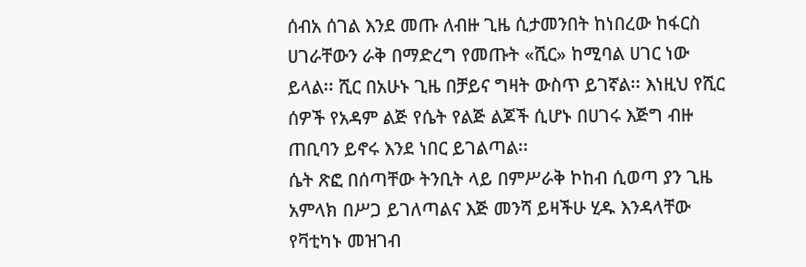ሰብአ ሰገል እንደ መጡ ለብዙ ጊዜ ሲታመንበት ከነበረው ከፋርስ ሀገራቸውን ራቅ በማድረግ የመጡት «ሺር» ከሚባል ሀገር ነው ይላል፡፡ ሺር በአሁኑ ጊዜ በቻይና ግዛት ውስጥ ይገኛል፡፡ እነዚህ የሺር ሰዎች የአዳም ልጅ የሴት የልጅ ልጆች ሲሆኑ በሀገሩ እጅግ ብዙ ጠቢባን ይኖሩ እንደ ነበር ይገልጣል፡፡
ሴት ጽፎ በሰጣቸው ትንቢት ላይ በምሥራቅ ኮከብ ሲወጣ ያን ጊዜ አምላክ በሥጋ ይገለጣልና እጅ መንሻ ይዛችሁ ሂዱ እንዳላቸው የቫቲካኑ መዝገብ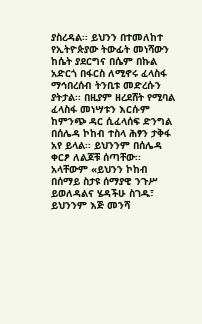ያስረዳል፡፡ ይህንን በተመለከተ የኢትዮጵያው ትውፊት መነሻውን ከሴት ያደርግና በሴም በኩል አድርጎ በፋርስ ለሚኖሩ ፈላስፋ ማኅበረሰብ ትንቢቱ መድረሱን ያትታል፡፡ በዚያም ዘረደሸት የሚባል ፈላስፋ መነሣቱን እርሱም ከምንጭ ዳር ሲፈላሰፍ ድንግል በሰሌዳ ኮከብ ተስላ ሕፃን ታቅፋ አየ ይላል፡፡ ይህንንም በሰሌዳ ቀርፆ ለልጆቹ ሰጣቸው፡፡ አላቸውም «ይህንን ኮከብ በሰማይ ስታዩ ሰማያዊ ንጉሥ ይወለዳልና ሄዳችሁ ስገዱ፣ ይህንንም እጅ መንሻ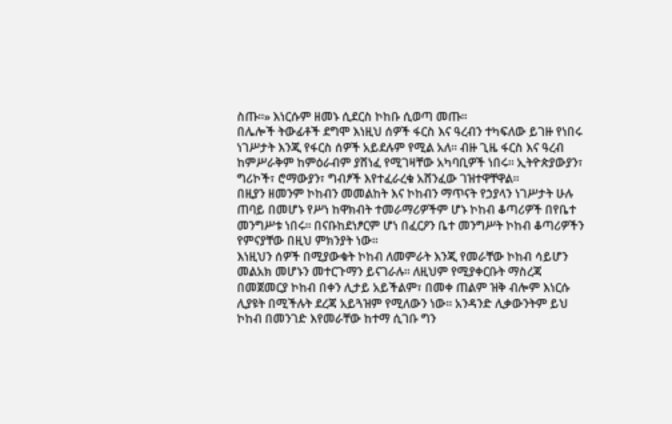ስጡ፡፡» እነርሱም ዘመኑ ሲደርስ ኮከቡ ሲወጣ መጡ፡፡
በሌሎች ትውፊቶች ደግሞ እነዚህ ሰዎች ፋርስ እና ዓረብን ተካፍለው ይገዙ የነበሩ ነገሥታት እንጂ የፋርስ ሰዎች አይደሉም የሚል አለ፡፡ ብዙ ጊዜ ፋርስ እና ዓረብ ከምሥራቅም ከምዕራብም ያሸነፈ የሚገዛቸው አካባቢዎች ነበሩ፡፡ ኢትዮጵያውያን፣ ግሪኮች፣ ሮማውያን፣ ግብፆች እየተፈራረቁ አሸንፈው ገዝተዋቸዋል፡፡
በዚያን ዘመንም ኮከብን መመልከት እና ኮከብን ማጥናት የኃያላን ነገሥታት ሁሉ ጠባይ በመሆኑ የሥነ ከዋክብት ተመራማሪዎችም ሆኑ ኮከብ ቆጣሪዎች በየቤተ መንግሥቱ ነበሩ፡፡ በናቡከደነፆርም ሆነ በፈርዖን ቤተ መንግሥት ኮከብ ቆጣሪዎችን የምናያቸው በዚህ ምክንያት ነው፡፡
እነዚህን ሰዎች በሚያውቁት ኮከብ ለመምራት እንጂ የመራቸው ኮከብ ሳይሆን መልአክ መሆኑን መተርጉማን ይናገራሉ፡፡ ለዚህም የሚያቀርቡት ማስረጃ በመጀመርያ ኮከብ በቀን ሊታይ አይችልም፣ በመቀ ጠልም ዝቅ ብሎም እነርሱ ሊያዩት በሚችሉት ደረጃ አይጓዝም የሚለውን ነው፡፡ አንዳንድ ሊቃውንትም ይህ ኮከብ በመንገድ እየመራቸው ከተማ ሲገቡ ግን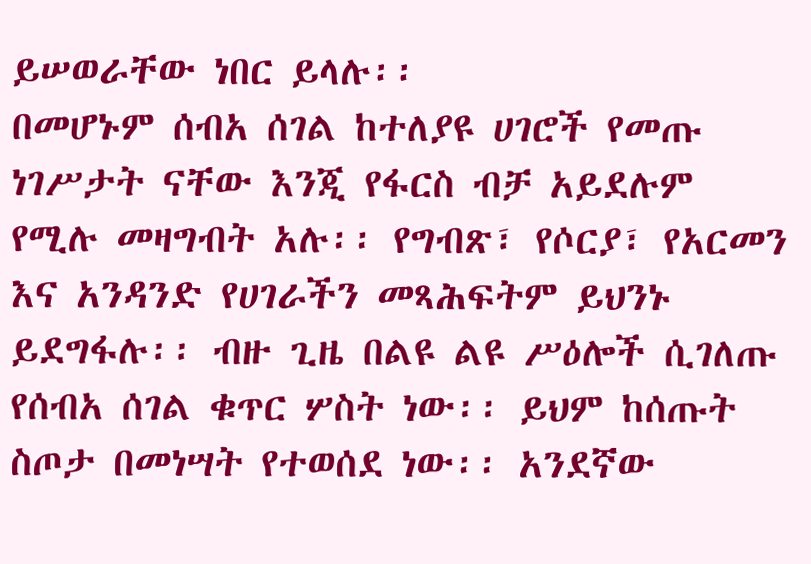ይሠወራቸው ነበር ይላሉ፡፡
በመሆኑም ሰብአ ሰገል ከተለያዩ ሀገሮች የመጡ ነገሥታት ናቸው እንጂ የፋርስ ብቻ አይደሉም የሚሉ መዛግብት አሉ፡፡ የግብጽ፣ የሶርያ፣ የአርመን እና አንዳንድ የሀገራችን መጻሕፍትም ይህንኑ ይደግፋሉ፡፡ ብዙ ጊዜ በልዩ ልዩ ሥዕሎች ሲገለጡ የሰብአ ሰገል ቁጥር ሦስት ነው፡፡ ይህም ከሰጡት ስጦታ በመነሣት የተወሰደ ነው፡፡ አንደኛው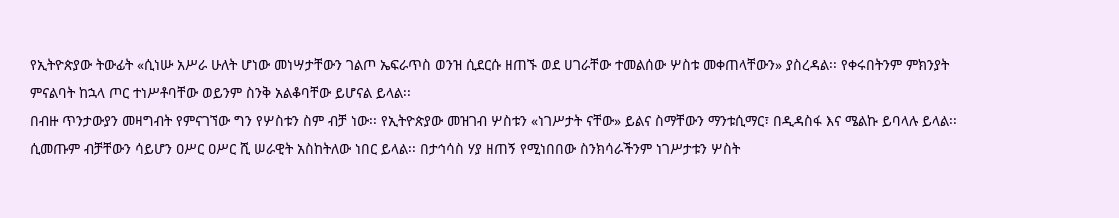የኢትዮጵያው ትውፊት «ሲነሡ አሥራ ሁለት ሆነው መነሣታቸውን ገልጦ ኤፍራጥስ ወንዝ ሲደርሱ ዘጠኙ ወደ ሀገራቸው ተመልሰው ሦስቱ መቀጠላቸውን» ያስረዳል፡፡ የቀሩበትንም ምክንያት ምናልባት ከኋላ ጦር ተነሥቶባቸው ወይንም ስንቅ አልቆባቸው ይሆናል ይላል፡፡
በብዙ ጥንታውያን መዛግብት የምናገኘው ግን የሦስቱን ስም ብቻ ነው፡፡ የኢትዮጵያው መዝገብ ሦስቱን «ነገሥታት ናቸው» ይልና ስማቸውን ማንቱሲማር፣ በዲዳስፋ እና ሜልኩ ይባላሉ ይላል፡፡ ሲመጡም ብቻቸውን ሳይሆን ዐሥር ዐሥር ሺ ሠራዊት አስከትለው ነበር ይላል፡፡ በታኅሳስ ሃያ ዘጠኝ የሚነበበው ስንክሳራችንም ነገሥታቱን ሦስት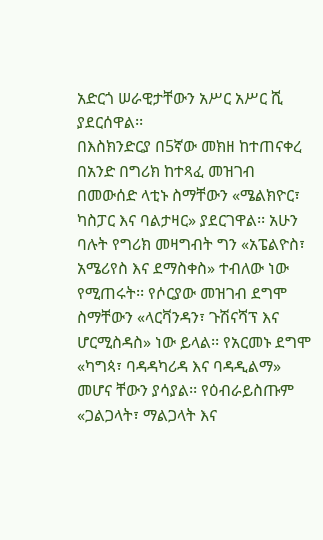አድርጎ ሠራዊታቸውን አሥር አሥር ሺ ያደርሰዋል፡፡
በእስክንድርያ በ5ኛው መክዘ ከተጠናቀረ በአንድ በግሪክ ከተጻፈ መዝገብ በመውሰድ ላቲኑ ስማቸውን «ሜልክዮር፣ ካስፓር እና ባልታዛር» ያደርገዋል፡፡ አሁን ባሉት የግሪክ መዛግብት ግን «አፔልዮስ፣ አሜሪየስ እና ደማስቀስ» ተብለው ነው የሚጠሩት፡፡ የሶርያው መዝገብ ደግሞ ስማቸውን «ላርቫንዳን፣ ጉሽናሻፕ እና ሆርሚስዳስ» ነው ይላል፡፡ የአርመኑ ደግሞ «ካግጳ፣ ባዳዳካሪዳ እና ባዳዲልማ» መሆና ቸውን ያሳያል፡፡ የዕብራይስጡም «ጋልጋላት፣ ማልጋላት እና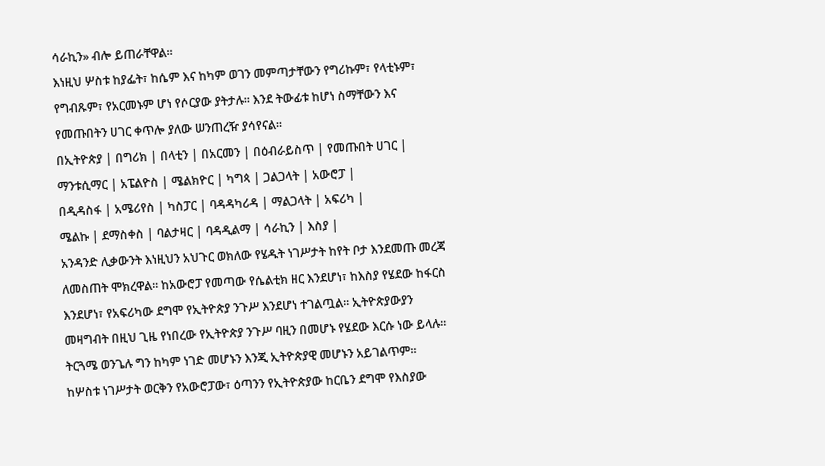ሳራኪን» ብሎ ይጠራቸዋል፡፡
እነዚህ ሦስቱ ከያፌት፣ ከሴም እና ከካም ወገን መምጣታቸውን የግሪኩም፣ የላቲኑም፣ የግብጹም፣ የአርመኑም ሆነ የሶርያው ያትታሉ፡፡ እንደ ትውፊቱ ከሆነ ስማቸውን እና የመጡበትን ሀገር ቀጥሎ ያለው ሠንጠረዥ ያሳየናል፡፡
በኢትዮጵያ | በግሪክ | በላቲን | በአርመን | በዕብራይስጥ | የመጡበት ሀገር |
ማንቱሲማር | አፔልዮስ | ሜልክዮር | ካግጳ | ጋልጋላት | አውሮፓ |
በዲዳስፋ | አሜሪየስ | ካስፓር | ባዳዳካሪዳ | ማልጋላት | አፍሪካ |
ሜልኩ | ደማስቀስ | ባልታዛር | ባዳዲልማ | ሳራኪን | እስያ |
አንዳንድ ሊቃውንት እነዚህን አህጉር ወክለው የሄዱት ነገሥታት ከየት ቦታ እንደመጡ መረጃ ለመስጠት ሞክረዋል፡፡ ከአውሮፓ የመጣው የሴልቲክ ዘር እንደሆነ፣ ከእስያ የሄደው ከፋርስ እንደሆነ፣ የአፍሪካው ደግሞ የኢትዮጵያ ንጉሥ እንደሆነ ተገልጧል፡፡ ኢትዮጵያውያን መዛግብት በዚህ ጊዜ የነበረው የኢትዮጵያ ንጉሥ ባዚን በመሆኑ የሄደው እርሱ ነው ይላሉ፡፡ ትርጓሜ ወንጌሉ ግን ከካም ነገድ መሆኑን እንጂ ኢትዮጵያዊ መሆኑን አይገልጥም፡፡
ከሦስቱ ነገሥታት ወርቅን የአውሮፓው፣ ዕጣንን የኢትዮጵያው ከርቤን ደግሞ የእስያው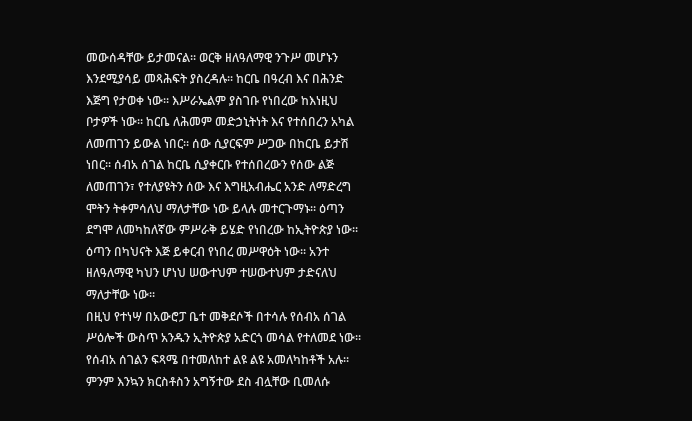መውሰዳቸው ይታመናል፡፡ ወርቅ ዘለዓለማዊ ንጉሥ መሆኑን እንደሚያሳይ መጻሕፍት ያስረዳሉ፡፡ ከርቤ በዓረብ እና በሕንድ እጅግ የታወቀ ነው፡፡ እሥራኤልም ያስገቡ የነበረው ከእነዚህ ቦታዎች ነው፡፡ ከርቤ ለሕመም መድኃኒትነት እና የተሰበረን አካል ለመጠገን ይውል ነበር፡፡ ሰው ሲያርፍም ሥጋው በከርቤ ይታሽ ነበር፡፡ ሰብአ ሰገል ከርቤ ሲያቀርቡ የተሰበረውን የሰው ልጅ ለመጠገን፣ የተለያዩትን ሰው እና እግዚአብሔር አንድ ለማድረግ ሞትን ትቀምሳለህ ማለታቸው ነው ይላሉ መተርጉማኑ፡፡ ዕጣን ደግሞ ለመካከለኛው ምሥራቅ ይሄድ የነበረው ከኢትዮጵያ ነው፡፡ ዕጣን በካህናት እጅ ይቀርብ የነበረ መሥዋዕት ነው፡፡ አንተ ዘለዓለማዊ ካህን ሆነህ ሠውተህም ተሠውተህም ታድናለህ ማለታቸው ነው፡፡
በዚህ የተነሣ በአውሮፓ ቤተ መቅደሶች በተሳሉ የሰብአ ሰገል ሥዕሎች ውስጥ አንዱን ኢትዮጵያ አድርጎ መሳል የተለመደ ነው፡፡
የሰብአ ሰገልን ፍጻሜ በተመለከተ ልዩ ልዩ አመለካከቶች አሉ፡፡ ምንም እንኳን ክርስቶስን አግኝተው ደስ ብሏቸው ቢመለሱ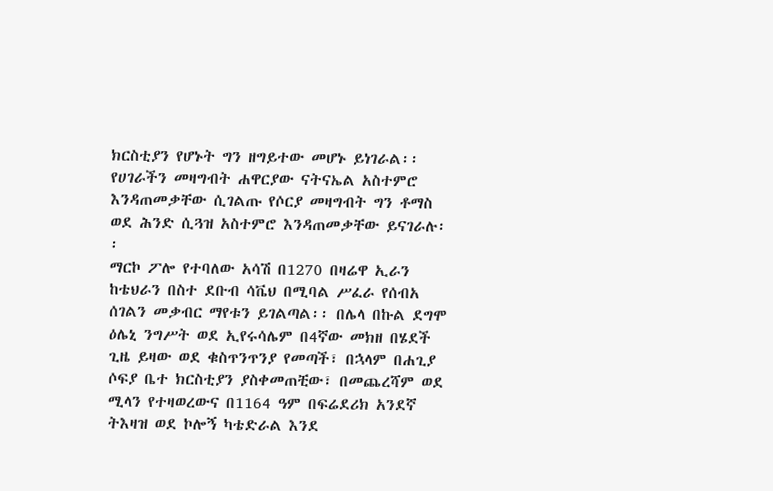ክርስቲያን የሆኑት ግን ዘግይተው መሆኑ ይነገራል፡፡ የሀገራችን መዛግብት ሐዋርያው ናትናኤል አስተምሮ እንዳጠመቃቸው ሲገልጡ የሶርያ መዛግብት ግን ቶማስ ወደ ሕንድ ሲጓዝ አስተምሮ እንዳጠመቃቸው ይናገራሉ፡፡
ማርኮ ፖሎ የተባለው አሳሽ በ1270 በዛሬዋ ኢራን ከቴህራን በስተ ደቡብ ሳቬህ በሚባል ሥፈራ የሰብአ ሰገልን መቃብር ማየቱን ይገልጣል፡፡ በሌላ በኩል ደግሞ ዕሌኒ ንግሥት ወደ ኢየሩሳሌም በ4ኛው መክዘ በሄደች ጊዜ ይዛው ወደ ቁስጥንጥንያ የመጣች፣ በኋላም በሐጊያ ሶፍያ ቤተ ክርስቲያን ያስቀመጠቺው፣ በመጨረሻም ወደ ሚላን የተዛወረውና በ1164 ዓም በፍሬደሪክ አንደኛ ትእዛዝ ወደ ኮሎኝ ካቴድራል እንደ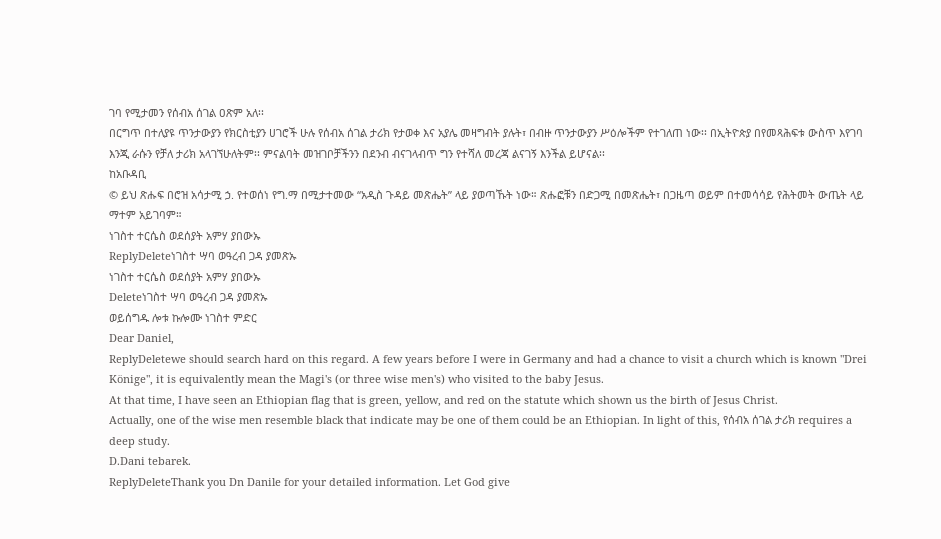ገባ የሚታመን የሰብአ ሰገል ዐጽም አለ፡፡
በርግጥ በተለያዩ ጥንታውያን የክርስቲያን ሀገሮች ሁሉ የሰብአ ሰገል ታሪክ የታወቀ እና አያሌ መዛግብት ያሉት፣ በብዙ ጥንታውያን ሥዕሎችም የተገለጠ ነው፡፡ በኢትዮጵያ በየመጻሕፍቱ ውስጥ እየገባ እንጂ ራሱን የቻለ ታሪክ አላገኘሁለትም፡፡ ምናልባት መዝገቦቻችንን በደንብ ብናገላብጥ ግን የተሻለ መረጃ ልናገኝ እንችል ይሆናል፡፡
ከአቡዳቢ
© ይህ ጽሑፍ በሮዝ አሳታሚ ኃ. የተወሰነ የግ.ማ በሚታተመው “አዲስ ጉዳይ መጽሔት” ላይ ያወጣኹት ነው። ጽሑፎቹን በድጋሚ በመጽሔት፣ በጋዜጣ ወይም በተመሳሳይ የሕትመት ውጤት ላይ ማተም አይገባም።
ነገስተ ተርሴስ ወደሰያት አምሃ ያበውኡ
ReplyDeleteነገስተ ሣባ ወዓረብ ጋዳ ያመጽኡ
ነገስተ ተርሴስ ወደሰያት አምሃ ያበውኡ
Deleteነገስተ ሣባ ወዓረብ ጋዳ ያመጽኡ
ወይሰግዱ ሎቱ ኩሎሙ ነገስተ ምድር
Dear Daniel,
ReplyDeletewe should search hard on this regard. A few years before I were in Germany and had a chance to visit a church which is known "Drei Könige", it is equivalently mean the Magi's (or three wise men's) who visited to the baby Jesus.
At that time, I have seen an Ethiopian flag that is green, yellow, and red on the statute which shown us the birth of Jesus Christ.
Actually, one of the wise men resemble black that indicate may be one of them could be an Ethiopian. In light of this, የሰብአ ሰገል ታሪክ requires a deep study.
D.Dani tebarek.
ReplyDeleteThank you Dn Danile for your detailed information. Let God give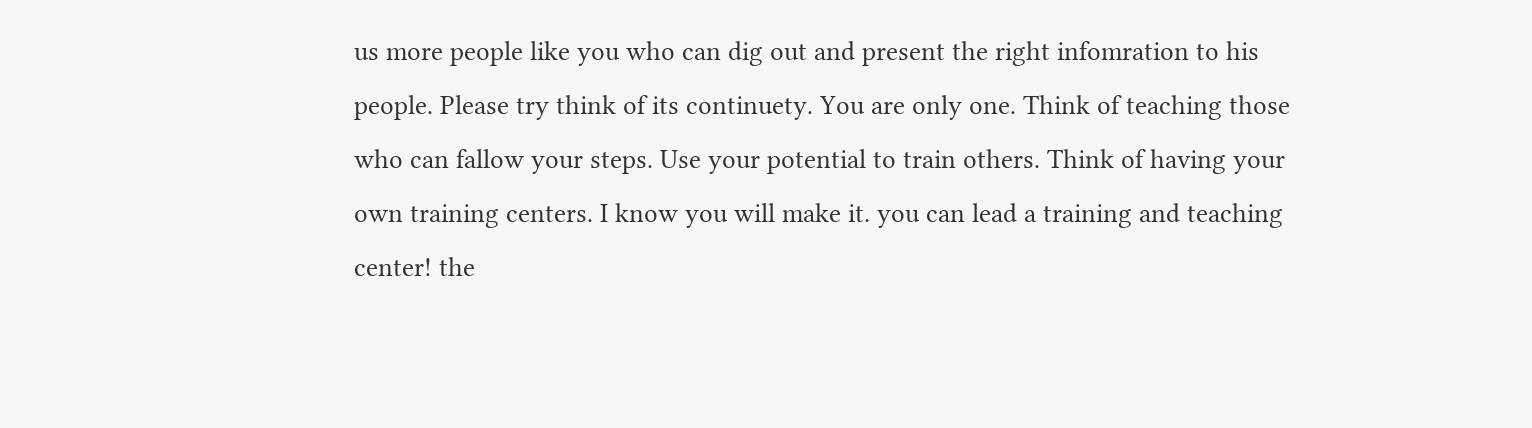us more people like you who can dig out and present the right infomration to his people. Please try think of its continuety. You are only one. Think of teaching those who can fallow your steps. Use your potential to train others. Think of having your own training centers. I know you will make it. you can lead a training and teaching center! the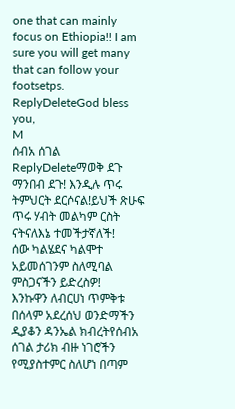one that can mainly focus on Ethiopia!! I am sure you will get many that can follow your footsetps.
ReplyDeleteGod bless you,
M
ሰብአ ሰገል
ReplyDeleteማወቅ ደጉ ማንበብ ደጉ! እንዲሉ ጥሩ ትምህርት ደርሶናል!ይህች ጽሁፍ ጥሩ ሃብት መልካም ርስት ናትናለእኔ ተመችታኛለች!
ሰው ካልሄደና ካልሞተ አይመሰገንም ስለሚባል ምስጋናችን ይድረስዎ!
እንኩዋን ለብርሀነ ጥምቅቱ በሰላም አደረሰህ ወንድማችን ዲያቆን ዳንኤል ክብረትየሰብአ ሰገል ታሪክ ብዙ ነገሮችን የሚያስተምር ስለሆነ በጣም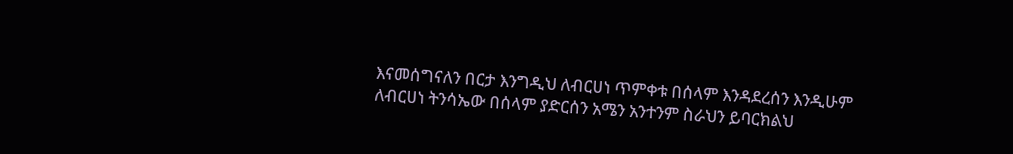እናመሰግናለን በርታ እንግዲህ ለብርሀነ ጥምቀቱ በሰላም እንዳደረሰን እንዲሁም ለብርሀነ ትንሳኤው በሰላም ያድርሰን አሜን አንተንም ስራህን ይባርክልህ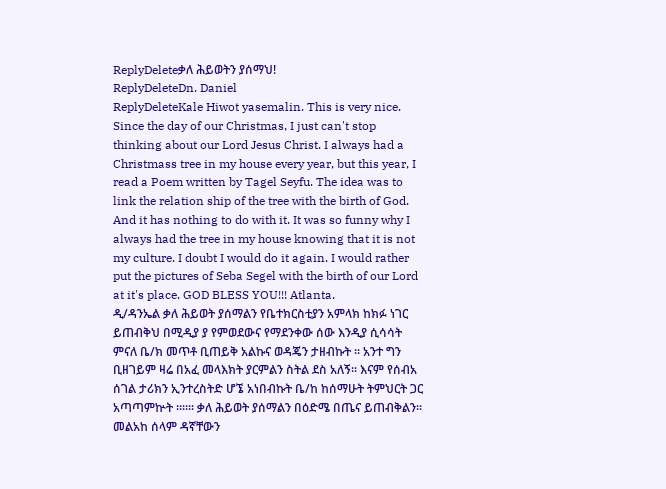ReplyDeleteቃለ ሕይወትን ያሰማህ!
ReplyDeleteDn. Daniel
ReplyDeleteKale Hiwot yasemalin. This is very nice. Since the day of our Christmas, I just can't stop thinking about our Lord Jesus Christ. I always had a Christmass tree in my house every year, but this year, I read a Poem written by Tagel Seyfu. The idea was to link the relation ship of the tree with the birth of God. And it has nothing to do with it. It was so funny why I always had the tree in my house knowing that it is not my culture. I doubt I would do it again. I would rather put the pictures of Seba Segel with the birth of our Lord at it's place. GOD BLESS YOU!!! Atlanta.
ዲ/ዳንኤል ቃለ ሕይወት ያሰማልን የቤተክርስቲያን አምላክ ከክፉ ነገር ይጠብቅህ በሚዲያ ያ የምወደውና የማደንቀው ሰው እንዲያ ሲሳሳት ምናለ ቤ/ክ መጥቶ ቢጠይቅ አልኩና ወዳጄን ታዘብኩት ፡፡ አንተ ግን ቢዘገይም ዛሬ በአፈ መላእክት ያርምልን ስትል ደስ አለኝ፡፡ እናም የሰብአ ሰገል ታሪክን ኢንተረስትድ ሆኜ አነበብኩት ቤ/ከ ከሰማሁት ትምህርት ጋር አጣጣምኵት ፡፡፡፡፡፡ ቃለ ሕይወት ያሰማልን በዕድሜ በጤና ይጠብቅልን፡፡ መልአከ ሰላም ዳኛቸውን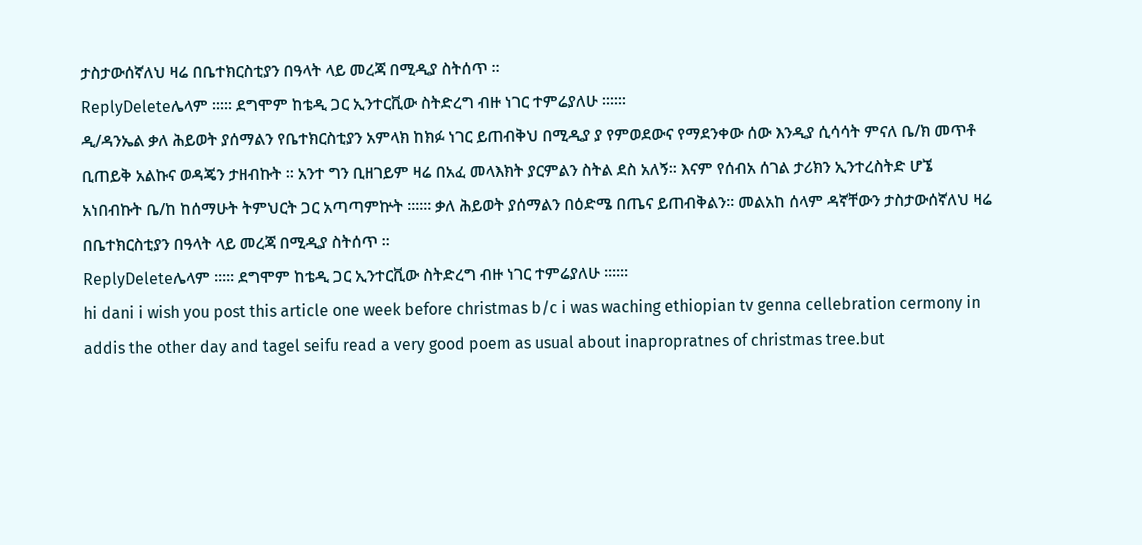ታስታውሰኛለህ ዛሬ በቤተክርስቲያን በዓላት ላይ መረጃ በሚዲያ ስትሰጥ ፡፡
ReplyDeleteሌላም ፡፡፡፡፡ ደግሞም ከቴዲ ጋር ኢንተርቪው ስትድረግ ብዙ ነገር ተምሬያለሁ ፡፡፡፡፡፡
ዲ/ዳንኤል ቃለ ሕይወት ያሰማልን የቤተክርስቲያን አምላክ ከክፉ ነገር ይጠብቅህ በሚዲያ ያ የምወደውና የማደንቀው ሰው እንዲያ ሲሳሳት ምናለ ቤ/ክ መጥቶ ቢጠይቅ አልኩና ወዳጄን ታዘብኩት ፡፡ አንተ ግን ቢዘገይም ዛሬ በአፈ መላእክት ያርምልን ስትል ደስ አለኝ፡፡ እናም የሰብአ ሰገል ታሪክን ኢንተረስትድ ሆኜ አነበብኩት ቤ/ከ ከሰማሁት ትምህርት ጋር አጣጣምኵት ፡፡፡፡፡፡ ቃለ ሕይወት ያሰማልን በዕድሜ በጤና ይጠብቅልን፡፡ መልአከ ሰላም ዳኛቸውን ታስታውሰኛለህ ዛሬ በቤተክርስቲያን በዓላት ላይ መረጃ በሚዲያ ስትሰጥ ፡፡
ReplyDeleteሌላም ፡፡፡፡፡ ደግሞም ከቴዲ ጋር ኢንተርቪው ስትድረግ ብዙ ነገር ተምሬያለሁ ፡፡፡፡፡፡
hi dani i wish you post this article one week before christmas b/c i was waching ethiopian tv genna cellebration cermony in addis the other day and tagel seifu read a very good poem as usual about inapropratnes of christmas tree.but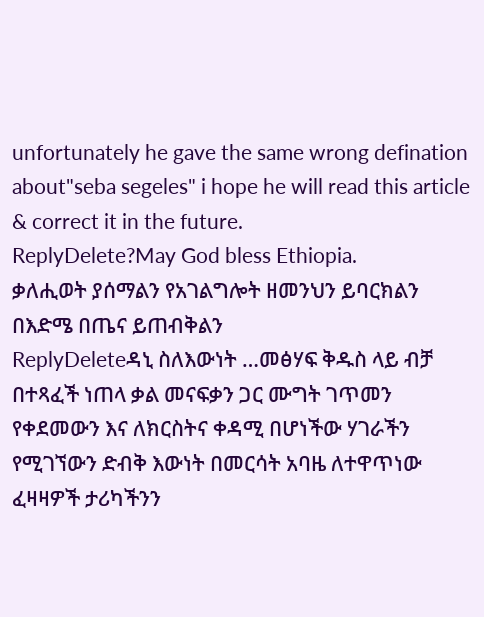unfortunately he gave the same wrong defination about"seba segeles" i hope he will read this article & correct it in the future.
ReplyDelete?May God bless Ethiopia.
ቃለሒወት ያሰማልን የአገልግሎት ዘመንህን ይባርክልን በእድሜ በጤና ይጠብቅልን
ReplyDeleteዳኒ ስለእውነት …መፅሃፍ ቅዱስ ላይ ብቻ በተጻፈች ነጠላ ቃል መናፍቃን ጋር ሙግት ገጥመን የቀደመውን እና ለክርስትና ቀዳሚ በሆነችው ሃገራችን የሚገኘውን ድብቅ እውነት በመርሳት አባዜ ለተዋጥነው ፈዛዛዎች ታሪካችንን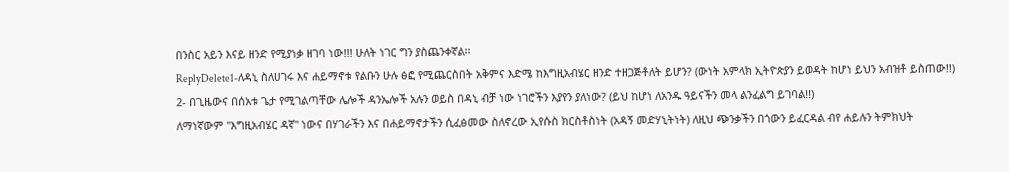በንስር አይን እናይ ዘንድ የሚያነቃ ዘገባ ነው!!! ሁለት ነገር ግን ያስጨንቀኛል፡፡
ReplyDelete1-ለዳኒ ስለሀገሩ እና ሐይማኖቱ የልቡን ሁሉ ፅፎ የሚጨርስበት አቅምና እድሜ ከእግዚአብሄር ዘንድ ተዘጋጅቶለት ይሆን? (ውነት አምላክ ኢትዮጵያን ይወዳት ከሆነ ይህን አብዝቶ ይስጠው!!)
2- በጊዜውና በሰአቱ ጌታ የሚገልጣቸው ሌሎች ዳንኤሎች አሉን ወይስ በዳኒ ብቻ ነው ነገሮችን እያየን ያለነው? (ይህ ከሆነ ለአንዱ ዓይናችን መላ ልንፈልግ ይገባል!!)
ለማነኛውም "እግዚአብሄር ዳኛ" ነውና በሃገራችን እና በሐይማኖታችን ሲፈፅመው ስለኖረው ኢየሱስ ክርስቶስነት (አዳኝ መድሃኒትነት) ለዚህ ጭንቃችን በጎውን ይፈርዳል ብየ ሐይሉን ትምክህት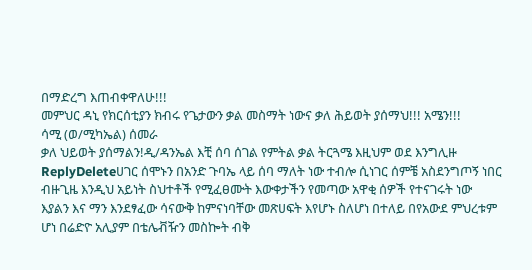በማድረግ እጠብቀዋለሁ!!!
መምህር ዳኒ የክርሰቲያን ክብሩ የጌታውን ቃል መስማት ነውና ቃለ ሕይወት ያሰማህ!!! አሜን!!!
ሳሚ (ወ/ሚካኤል) ሰመራ
ቃለ ህይወት ያሰማልን!ዲ/ዳንኤል እቺ ሰባ ሰገል የምትል ቃል ትርጓሜ እዚህም ወደ እንግሊዙ
ReplyDeleteሀገር ሰሞኑን በአንድ ጉባኤ ላይ ሰባ ማለት ነው ተብሎ ሲነገር ሰምቼ አስደንግጦኝ ነበር
ብዙጊዜ እንዲህ አይነት ስህተቶች የሚፈፀሙት እውቀታችን የመጣው አዋቂ ሰዎች የተናገሩት ነው እያልን እና ማን እንደፃፈው ሳናውቅ ከምናነባቸው መጽሀፍት እየሆኑ ስለሆነ በተለይ በየአውደ ምህረቱም ሆነ በሬድዮ አሊያም በቴሌቭዥን መስኰት ብቅ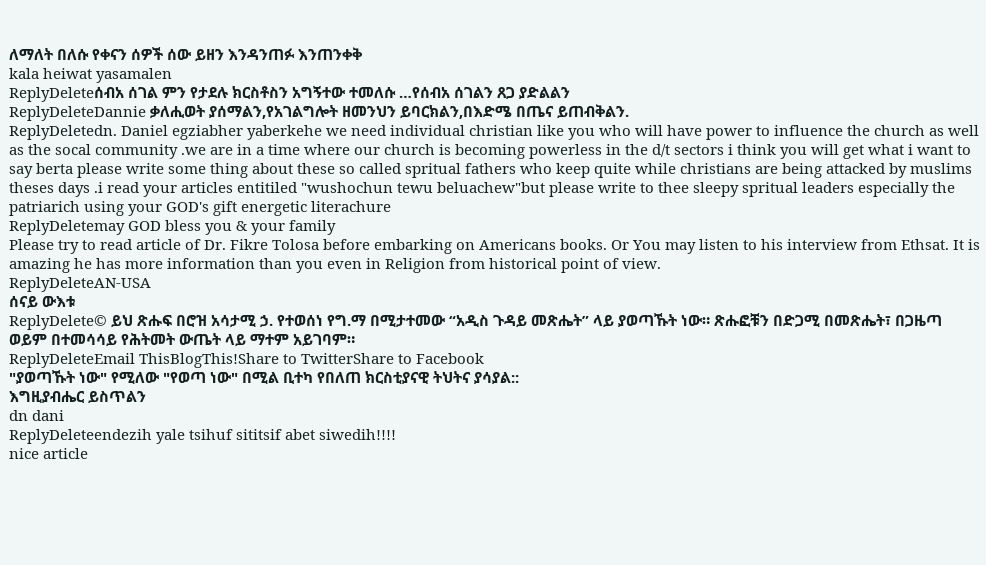ለማለት በለሱ የቀናን ሰዎች ሰው ይዘን እንዳንጠፉ እንጠንቀቅ
kala heiwat yasamalen
ReplyDeleteሰብአ ሰገል ምን የታደሉ ክርስቶስን አግኝተው ተመለሱ …የሰብአ ሰገልን ጸጋ ያድልልን
ReplyDeleteDannie ቃለሒወት ያሰማልን,የአገልግሎት ዘመንህን ይባርክልን,በእድሜ በጤና ይጠብቅልን.
ReplyDeletedn. Daniel egziabher yaberkehe we need individual christian like you who will have power to influence the church as well as the socal community .we are in a time where our church is becoming powerless in the d/t sectors i think you will get what i want to say berta please write some thing about these so called spritual fathers who keep quite while christians are being attacked by muslims theses days .i read your articles entitiled "wushochun tewu beluachew"but please write to thee sleepy spritual leaders especially the patriarich using your GOD's gift energetic literachure
ReplyDeletemay GOD bless you & your family
Please try to read article of Dr. Fikre Tolosa before embarking on Americans books. Or You may listen to his interview from Ethsat. It is amazing he has more information than you even in Religion from historical point of view.
ReplyDeleteAN-USA
ሰናይ ውእቱ
ReplyDelete© ይህ ጽሑፍ በሮዝ አሳታሚ ኃ. የተወሰነ የግ.ማ በሚታተመው “አዲስ ጉዳይ መጽሔት” ላይ ያወጣኹት ነው። ጽሑፎቹን በድጋሚ በመጽሔት፣ በጋዜጣ ወይም በተመሳሳይ የሕትመት ውጤት ላይ ማተም አይገባም።
ReplyDeleteEmail ThisBlogThis!Share to TwitterShare to Facebook
"ያወጣኹት ነው" የሚለው "የወጣ ነው" በሚል ቢተካ የበለጠ ክርስቲያናዊ ትህትና ያሳያል::
እግዚያብሔር ይስጥልን
dn dani
ReplyDeleteendezih yale tsihuf sititsif abet siwedih!!!!
nice article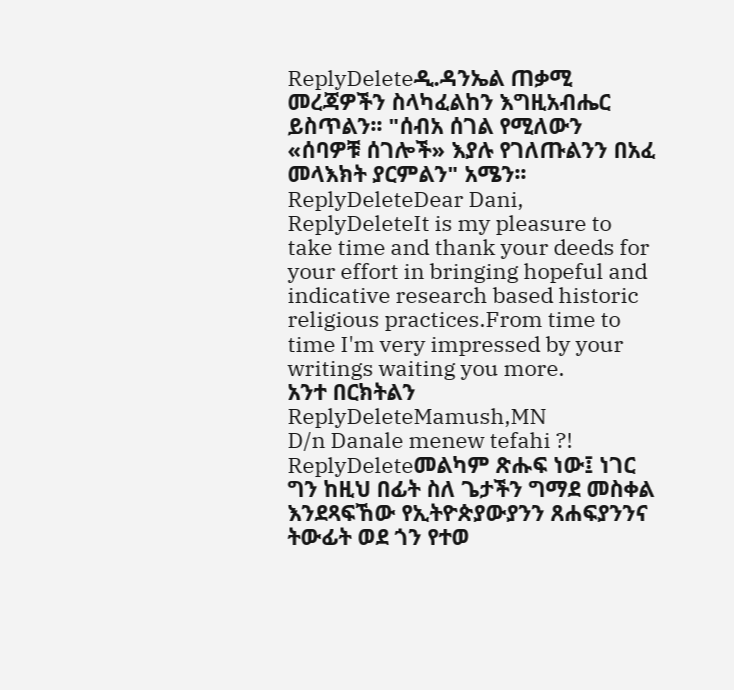ReplyDeleteዲ.ዳንኤል ጠቃሚ መረጃዎችን ስላካፈልከን እግዚአብሔር ይስጥልን፡፡ "ሰብአ ሰገል የሚለውን «ሰባዎቹ ሰገሎች» እያሉ የገለጡልንን በአፈ መላእክት ያርምልን" አሜን፡፡
ReplyDeleteDear Dani,
ReplyDeleteIt is my pleasure to take time and thank your deeds for your effort in bringing hopeful and indicative research based historic religious practices.From time to time I'm very impressed by your writings waiting you more.
አንተ በርክትልን
ReplyDeleteMamush,MN
D/n Danale menew tefahi ?!
ReplyDeleteመልካም ጽሑፍ ነው፤ ነገር ግን ከዚህ በፊት ስለ ጌታችን ግማደ መስቀል እንደጻፍኸው የኢትዮጵያውያንን ጸሐፍያንንና ትውፊት ወደ ጎን የተወ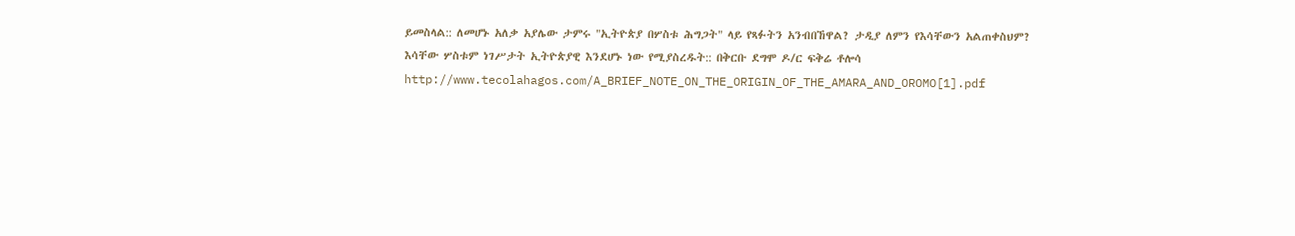ይመስላል:: ለመሆኑ አለቃ አያሌው ታምሩ "ኢትዮጵያ በሦስቱ ሕግጋት" ላይ የጻፉትን አንብበኸዋል? ታዲያ ለምን የእሳቸውን አልጠቀስህም? እሳቸው ሦስቱም ነገሥታት ኢትዮጵያዊ እንደሆኑ ነው የሚያስረዱት:: በቅርቡ ደግሞ ዶ/ር ፍቅሬ ቶሎሳ http://www.tecolahagos.com/A_BRIEF_NOTE_ON_THE_ORIGIN_OF_THE_AMARA_AND_OROMO[1].pdf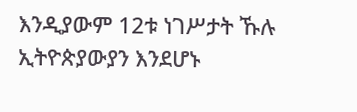እንዲያውም 12ቱ ነገሥታት ኹሉ ኢትዮጵያውያን እንደሆኑ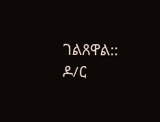ገልጸዋል:: ዶ/ር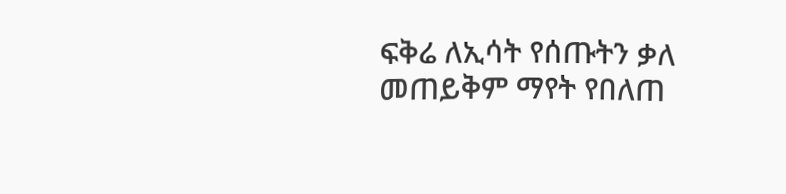ፍቅሬ ለኢሳት የሰጡትን ቃለ መጠይቅም ማየት የበለጠ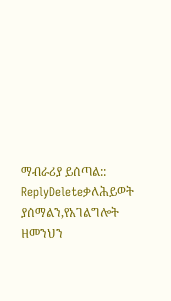ማብራሪያ ይሰጣል::
ReplyDeleteቃለሕይወት ያሰማልን,የአገልግሎት ዘመንህን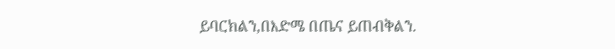ይባርክልን,በእድሜ በጤና ይጠብቅልን.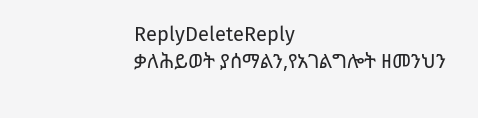ReplyDeleteReply
ቃለሕይወት ያሰማልን,የአገልግሎት ዘመንህን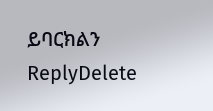ይባርክልን
ReplyDelete